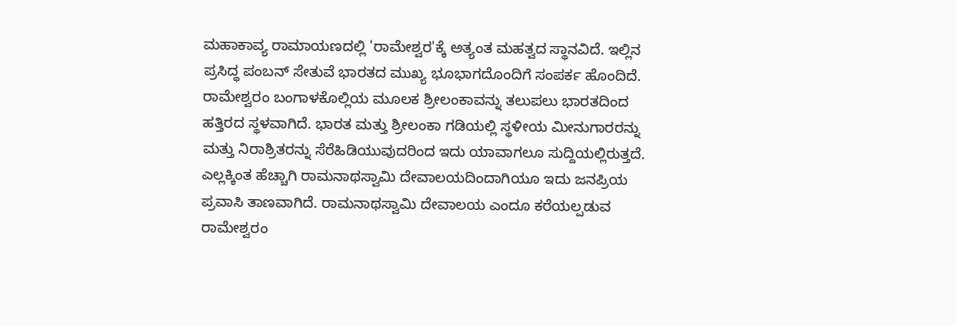ಮಹಾಕಾವ್ಯ ರಾಮಾಯಣದಲ್ಲಿ 'ರಾಮೇಶ್ವರ'ಕ್ಕೆ ಅತ್ಯಂತ ಮಹತ್ವದ ಸ್ಥಾನವಿದೆ. ಇಲ್ಲಿನ ಪ್ರಸಿದ್ಧ ಪಂಬನ್ ಸೇತುವೆ ಭಾರತದ ಮುಖ್ಯ ಭೂಭಾಗದೊಂದಿಗೆ ಸಂಪರ್ಕ ಹೊಂದಿದೆ. ರಾಮೇಶ್ವರಂ ಬಂಗಾಳಕೊಲ್ಲಿಯ ಮೂಲಕ ಶ್ರೀಲಂಕಾವನ್ನು ತಲುಪಲು ಭಾರತದಿಂದ ಹತ್ತಿರದ ಸ್ಥಳವಾಗಿದೆ. ಭಾರತ ಮತ್ತು ಶ್ರೀಲಂಕಾ ಗಡಿಯಲ್ಲಿ ಸ್ಥಳೀಯ ಮೀನುಗಾರರನ್ನು ಮತ್ತು ನಿರಾಶ್ರಿತರನ್ನು ಸೆರೆಹಿಡಿಯುವುದರಿಂದ ಇದು ಯಾವಾಗಲೂ ಸುದ್ದಿಯಲ್ಲಿರುತ್ತದೆ.
ಎಲ್ಲಕ್ಕಿಂತ ಹೆಚ್ಚಾಗಿ ರಾಮನಾಥಸ್ವಾಮಿ ದೇವಾಲಯದಿಂದಾಗಿಯೂ ಇದು ಜನಪ್ರಿಯ ಪ್ರವಾಸಿ ತಾಣವಾಗಿದೆ. ರಾಮನಾಥಸ್ವಾಮಿ ದೇವಾಲಯ ಎಂದೂ ಕರೆಯಲ್ಪಡುವ ರಾಮೇಶ್ವರಂ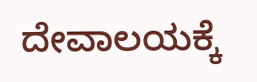ದೇವಾಲಯಕ್ಕೆ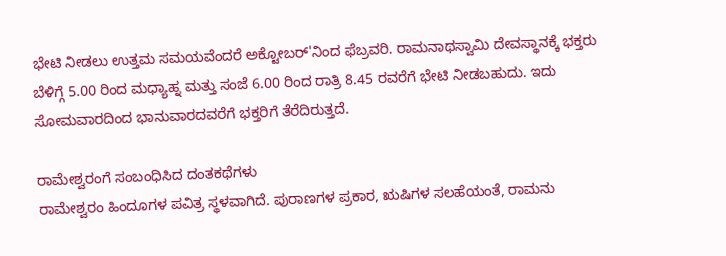ಭೇಟಿ ನೀಡಲು ಉತ್ತಮ ಸಮಯವೆಂದರೆ ಅಕ್ಟೋಬರ್'ನಿಂದ ಫೆಬ್ರವರಿ. ರಾಮನಾಥಸ್ವಾಮಿ ದೇವಸ್ಥಾನಕ್ಕೆ ಭಕ್ತರು ಬೆಳಿಗ್ಗೆ 5.00 ರಿಂದ ಮಧ್ಯಾಹ್ನ ಮತ್ತು ಸಂಜೆ 6.00 ರಿಂದ ರಾತ್ರಿ 8.45 ರವರೆಗೆ ಭೇಟಿ ನೀಡಬಹುದು. ಇದು ಸೋಮವಾರದಿಂದ ಭಾನುವಾರದವರೆಗೆ ಭಕ್ತರಿಗೆ ತೆರೆದಿರುತ್ತದೆ.

ರಾಮೇಶ್ವರಂಗೆ ಸಂಬಂಧಿಸಿದ ದಂತಕಥೆಗಳು
ರಾಮೇಶ್ವರಂ ಹಿಂದೂಗಳ ಪವಿತ್ರ ಸ್ಥಳವಾಗಿದೆ. ಪುರಾಣಗಳ ಪ್ರಕಾರ, ಋಷಿಗಳ ಸಲಹೆಯಂತೆ, ರಾಮನು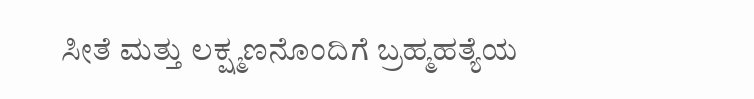ಸೀತೆ ಮತ್ತು ಲಕ್ಷ್ಮಣನೊಂದಿಗೆ ಬ್ರಹ್ಮಹತ್ಯೆಯ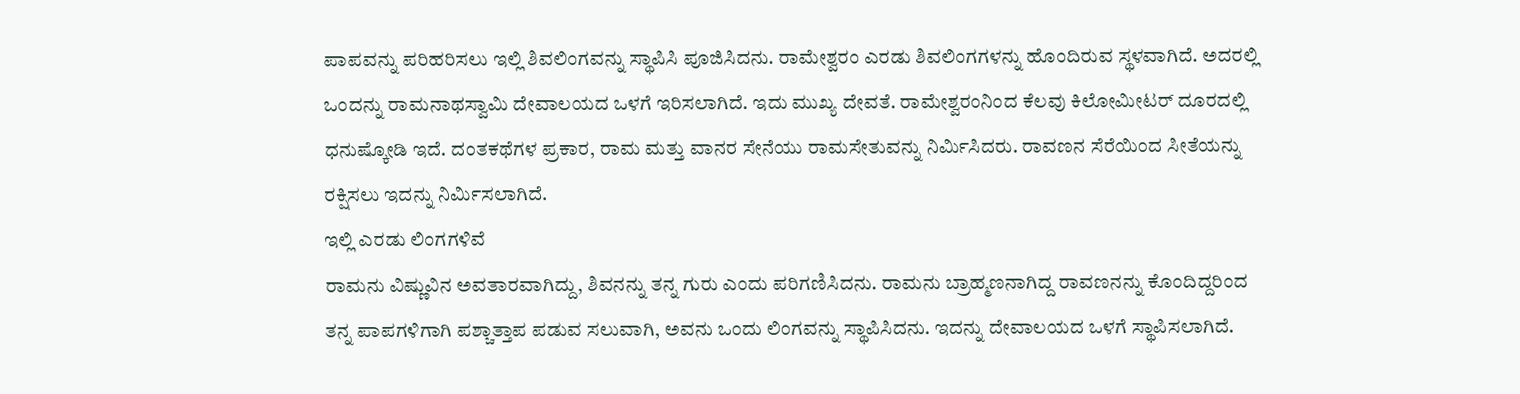ಪಾಪವನ್ನು ಪರಿಹರಿಸಲು ಇಲ್ಲಿ ಶಿವಲಿಂಗವನ್ನು ಸ್ಥಾಪಿಸಿ ಪೂಜಿಸಿದನು. ರಾಮೇಶ್ವರಂ ಎರಡು ಶಿವಲಿಂಗಗಳನ್ನು ಹೊಂದಿರುವ ಸ್ಥಳವಾಗಿದೆ. ಅದರಲ್ಲಿ ಒಂದನ್ನು ರಾಮನಾಥಸ್ವಾಮಿ ದೇವಾಲಯದ ಒಳಗೆ ಇರಿಸಲಾಗಿದೆ. ಇದು ಮುಖ್ಯ ದೇವತೆ. ರಾಮೇಶ್ವರಂನಿಂದ ಕೆಲವು ಕಿಲೋಮೀಟರ್ ದೂರದಲ್ಲಿ ಧನುಷ್ಕೋಡಿ ಇದೆ. ದಂತಕಥೆಗಳ ಪ್ರಕಾರ, ರಾಮ ಮತ್ತು ವಾನರ ಸೇನೆಯು ರಾಮಸೇತುವನ್ನು ನಿರ್ಮಿಸಿದರು. ರಾವಣನ ಸೆರೆಯಿಂದ ಸೀತೆಯನ್ನು ರಕ್ಷಿಸಲು ಇದನ್ನು ನಿರ್ಮಿಸಲಾಗಿದೆ.
ಇಲ್ಲಿ ಎರಡು ಲಿಂಗಗಳಿವೆ
ರಾಮನು ವಿಷ್ಣುವಿನ ಅವತಾರವಾಗಿದ್ದು, ಶಿವನನ್ನು ತನ್ನ ಗುರು ಎಂದು ಪರಿಗಣಿಸಿದನು. ರಾಮನು ಬ್ರಾಹ್ಮಣನಾಗಿದ್ದ ರಾವಣನನ್ನು ಕೊಂದಿದ್ದರಿಂದ ತನ್ನ ಪಾಪಗಳಿಗಾಗಿ ಪಶ್ಚಾತ್ತಾಪ ಪಡುವ ಸಲುವಾಗಿ, ಅವನು ಒಂದು ಲಿಂಗವನ್ನು ಸ್ಥಾಪಿಸಿದನು. ಇದನ್ನು ದೇವಾಲಯದ ಒಳಗೆ ಸ್ಥಾಪಿಸಲಾಗಿದೆ.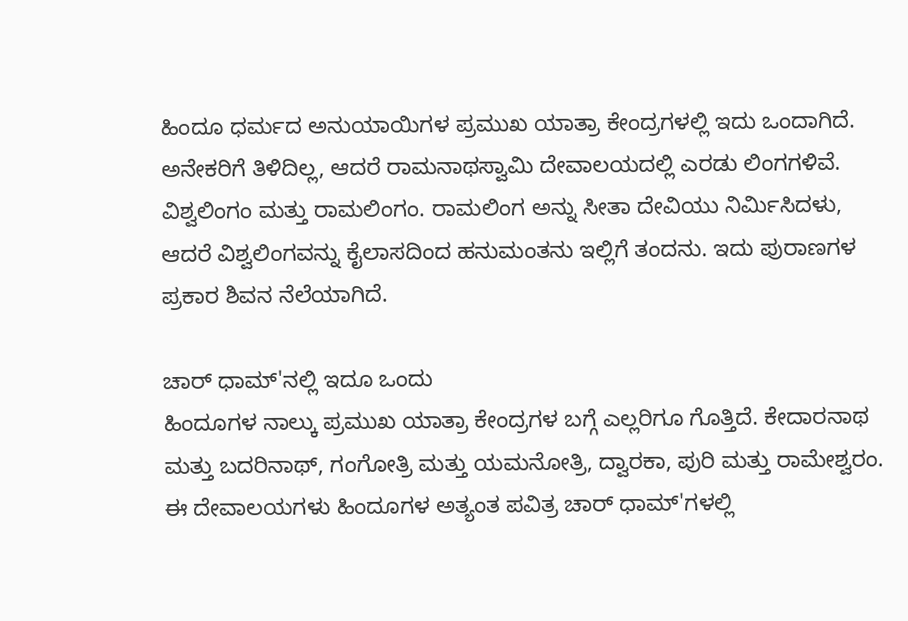ಹಿಂದೂ ಧರ್ಮದ ಅನುಯಾಯಿಗಳ ಪ್ರಮುಖ ಯಾತ್ರಾ ಕೇಂದ್ರಗಳಲ್ಲಿ ಇದು ಒಂದಾಗಿದೆ. ಅನೇಕರಿಗೆ ತಿಳಿದಿಲ್ಲ, ಆದರೆ ರಾಮನಾಥಸ್ವಾಮಿ ದೇವಾಲಯದಲ್ಲಿ ಎರಡು ಲಿಂಗಗಳಿವೆ. ವಿಶ್ವಲಿಂಗಂ ಮತ್ತು ರಾಮಲಿಂಗಂ. ರಾಮಲಿಂಗ ಅನ್ನು ಸೀತಾ ದೇವಿಯು ನಿರ್ಮಿಸಿದಳು, ಆದರೆ ವಿಶ್ವಲಿಂಗವನ್ನು ಕೈಲಾಸದಿಂದ ಹನುಮಂತನು ಇಲ್ಲಿಗೆ ತಂದನು. ಇದು ಪುರಾಣಗಳ ಪ್ರಕಾರ ಶಿವನ ನೆಲೆಯಾಗಿದೆ.

ಚಾರ್ ಧಾಮ್'ನಲ್ಲಿ ಇದೂ ಒಂದು
ಹಿಂದೂಗಳ ನಾಲ್ಕು ಪ್ರಮುಖ ಯಾತ್ರಾ ಕೇಂದ್ರಗಳ ಬಗ್ಗೆ ಎಲ್ಲರಿಗೂ ಗೊತ್ತಿದೆ. ಕೇದಾರನಾಥ ಮತ್ತು ಬದರಿನಾಥ್, ಗಂಗೋತ್ರಿ ಮತ್ತು ಯಮನೋತ್ರಿ, ದ್ವಾರಕಾ, ಪುರಿ ಮತ್ತು ರಾಮೇಶ್ವರಂ. ಈ ದೇವಾಲಯಗಳು ಹಿಂದೂಗಳ ಅತ್ಯಂತ ಪವಿತ್ರ ಚಾರ್ ಧಾಮ್'ಗಳಲ್ಲಿ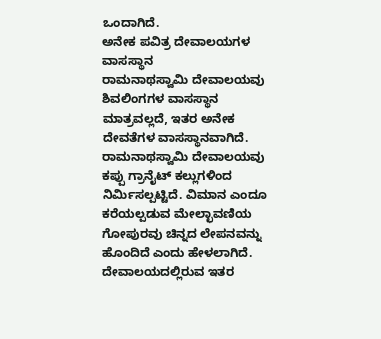ಒಂದಾಗಿದೆ.
ಅನೇಕ ಪವಿತ್ರ ದೇವಾಲಯಗಳ ವಾಸಸ್ಥಾನ
ರಾಮನಾಥಸ್ವಾಮಿ ದೇವಾಲಯವು ಶಿವಲಿಂಗಗಳ ವಾಸಸ್ಥಾನ ಮಾತ್ರವಲ್ಲದೆ, ಇತರ ಅನೇಕ ದೇವತೆಗಳ ವಾಸಸ್ಥಾನವಾಗಿದೆ. ರಾಮನಾಥಸ್ವಾಮಿ ದೇವಾಲಯವು ಕಪ್ಪು ಗ್ರಾನೈಟ್ ಕಲ್ಲುಗಳಿಂದ ನಿರ್ಮಿಸಲ್ಪಟ್ಟಿದೆ. ವಿಮಾನ ಎಂದೂ ಕರೆಯಲ್ಪಡುವ ಮೇಲ್ಛಾವಣಿಯ ಗೋಪುರವು ಚಿನ್ನದ ಲೇಪನವನ್ನು ಹೊಂದಿದೆ ಎಂದು ಹೇಳಲಾಗಿದೆ. ದೇವಾಲಯದಲ್ಲಿರುವ ಇತರ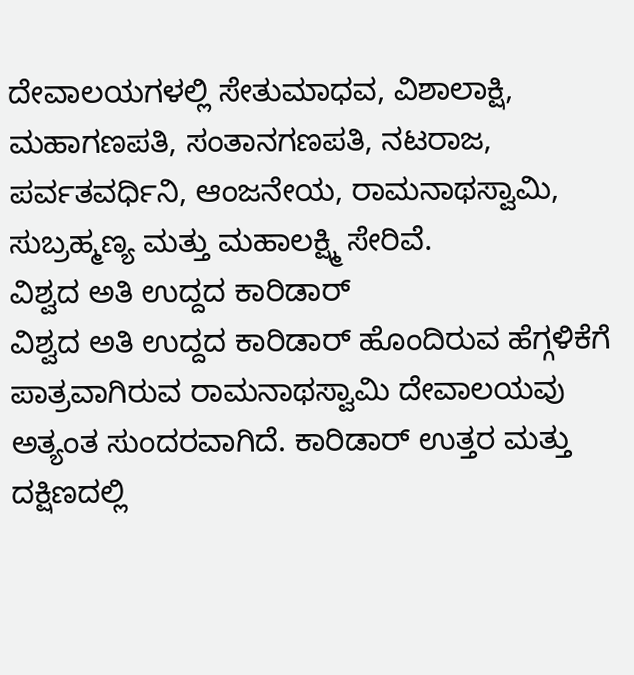ದೇವಾಲಯಗಳಲ್ಲಿ ಸೇತುಮಾಧವ, ವಿಶಾಲಾಕ್ಷಿ, ಮಹಾಗಣಪತಿ, ಸಂತಾನಗಣಪತಿ, ನಟರಾಜ, ಪರ್ವತವರ್ಧಿನಿ, ಆಂಜನೇಯ, ರಾಮನಾಥಸ್ವಾಮಿ, ಸುಬ್ರಹ್ಮಣ್ಯ ಮತ್ತು ಮಹಾಲಕ್ಷ್ಮಿ ಸೇರಿವೆ.
ವಿಶ್ವದ ಅತಿ ಉದ್ದದ ಕಾರಿಡಾರ್
ವಿಶ್ವದ ಅತಿ ಉದ್ದದ ಕಾರಿಡಾರ್ ಹೊಂದಿರುವ ಹೆಗ್ಗಳಿಕೆಗೆ ಪಾತ್ರವಾಗಿರುವ ರಾಮನಾಥಸ್ವಾಮಿ ದೇವಾಲಯವು ಅತ್ಯಂತ ಸುಂದರವಾಗಿದೆ. ಕಾರಿಡಾರ್ ಉತ್ತರ ಮತ್ತು ದಕ್ಷಿಣದಲ್ಲಿ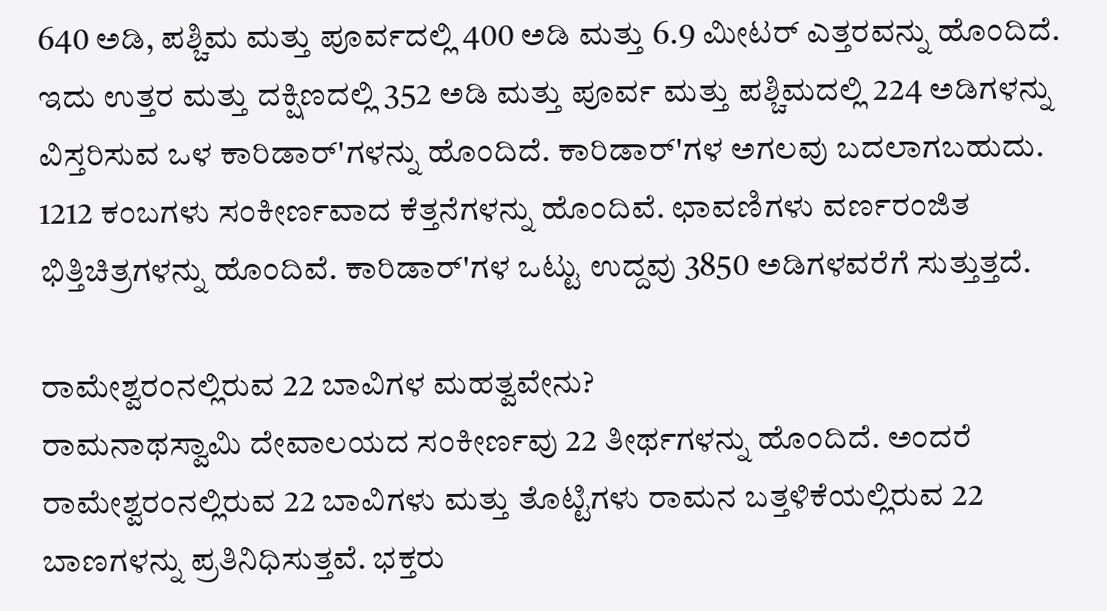640 ಅಡಿ, ಪಶ್ಚಿಮ ಮತ್ತು ಪೂರ್ವದಲ್ಲಿ 400 ಅಡಿ ಮತ್ತು 6.9 ಮೀಟರ್ ಎತ್ತರವನ್ನು ಹೊಂದಿದೆ. ಇದು ಉತ್ತರ ಮತ್ತು ದಕ್ಷಿಣದಲ್ಲಿ 352 ಅಡಿ ಮತ್ತು ಪೂರ್ವ ಮತ್ತು ಪಶ್ಚಿಮದಲ್ಲಿ 224 ಅಡಿಗಳನ್ನು ವಿಸ್ತರಿಸುವ ಒಳ ಕಾರಿಡಾರ್'ಗಳನ್ನು ಹೊಂದಿದೆ. ಕಾರಿಡಾರ್'ಗಳ ಅಗಲವು ಬದಲಾಗಬಹುದು. 1212 ಕಂಬಗಳು ಸಂಕೀರ್ಣವಾದ ಕೆತ್ತನೆಗಳನ್ನು ಹೊಂದಿವೆ. ಛಾವಣಿಗಳು ವರ್ಣರಂಜಿತ ಭಿತ್ತಿಚಿತ್ರಗಳನ್ನು ಹೊಂದಿವೆ. ಕಾರಿಡಾರ್'ಗಳ ಒಟ್ಟು ಉದ್ದವು 3850 ಅಡಿಗಳವರೆಗೆ ಸುತ್ತುತ್ತದೆ.

ರಾಮೇಶ್ವರಂನಲ್ಲಿರುವ 22 ಬಾವಿಗಳ ಮಹತ್ವವೇನು?
ರಾಮನಾಥಸ್ವಾಮಿ ದೇವಾಲಯದ ಸಂಕೀರ್ಣವು 22 ತೀರ್ಥಗಳನ್ನು ಹೊಂದಿದೆ. ಅಂದರೆ ರಾಮೇಶ್ವರಂನಲ್ಲಿರುವ 22 ಬಾವಿಗಳು ಮತ್ತು ತೊಟ್ಟಿಗಳು ರಾಮನ ಬತ್ತಳಿಕೆಯಲ್ಲಿರುವ 22 ಬಾಣಗಳನ್ನು ಪ್ರತಿನಿಧಿಸುತ್ತವೆ. ಭಕ್ತರು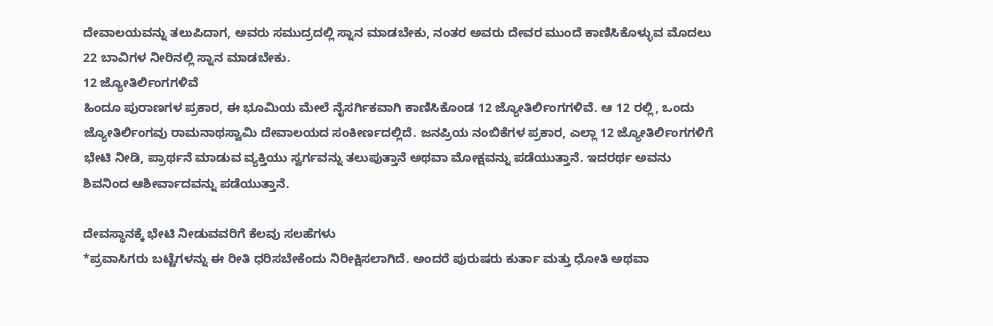ದೇವಾಲಯವನ್ನು ತಲುಪಿದಾಗ, ಅವರು ಸಮುದ್ರದಲ್ಲಿ ಸ್ನಾನ ಮಾಡಬೇಕು, ನಂತರ ಅವರು ದೇವರ ಮುಂದೆ ಕಾಣಿಸಿಕೊಳ್ಳುವ ಮೊದಲು 22 ಬಾವಿಗಳ ನೀರಿನಲ್ಲಿ ಸ್ನಾನ ಮಾಡಬೇಕು.
12 ಜ್ಯೋತಿರ್ಲಿಂಗಗಳಿವೆ
ಹಿಂದೂ ಪುರಾಣಗಳ ಪ್ರಕಾರ, ಈ ಭೂಮಿಯ ಮೇಲೆ ನೈಸರ್ಗಿಕವಾಗಿ ಕಾಣಿಸಿಕೊಂಡ 12 ಜ್ಯೋತಿರ್ಲಿಂಗಗಳಿವೆ. ಆ 12 ರಲ್ಲಿ, ಒಂದು ಜ್ಯೋತಿರ್ಲಿಂಗವು ರಾಮನಾಥಸ್ವಾಮಿ ದೇವಾಲಯದ ಸಂಕೀರ್ಣದಲ್ಲಿದೆ. ಜನಪ್ರಿಯ ನಂಬಿಕೆಗಳ ಪ್ರಕಾರ, ಎಲ್ಲಾ 12 ಜ್ಯೋತಿರ್ಲಿಂಗಗಳಿಗೆ ಭೇಟಿ ನೀಡಿ, ಪ್ರಾರ್ಥನೆ ಮಾಡುವ ವ್ಯಕ್ತಿಯು ಸ್ವರ್ಗವನ್ನು ತಲುಪುತ್ತಾನೆ ಅಥವಾ ಮೋಕ್ಷವನ್ನು ಪಡೆಯುತ್ತಾನೆ. ಇದರರ್ಥ ಅವನು ಶಿವನಿಂದ ಆಶೀರ್ವಾದವನ್ನು ಪಡೆಯುತ್ತಾನೆ.

ದೇವಸ್ಥಾನಕ್ಕೆ ಭೇಟಿ ನೀಡುವವರಿಗೆ ಕೆಲವು ಸಲಹೆಗಳು
*ಪ್ರವಾಸಿಗರು ಬಟ್ಟೆಗಳನ್ನು ಈ ರೀತಿ ಧರಿಸಬೇಕೆಂದು ನಿರೀಕ್ಷಿಸಲಾಗಿದೆ. ಅಂದರೆ ಪುರುಷರು ಕುರ್ತಾ ಮತ್ತು ಧೋತಿ ಅಥವಾ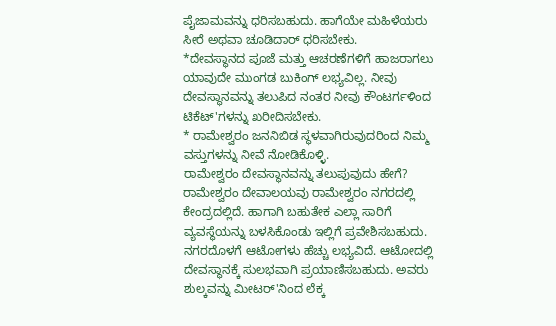ಪೈಜಾಮವನ್ನು ಧರಿಸಬಹುದು. ಹಾಗೆಯೇ ಮಹಿಳೆಯರು ಸೀರೆ ಅಥವಾ ಚೂಡಿದಾರ್ ಧರಿಸಬೇಕು.
*ದೇವಸ್ಥಾನದ ಪೂಜೆ ಮತ್ತು ಆಚರಣೆಗಳಿಗೆ ಹಾಜರಾಗಲು ಯಾವುದೇ ಮುಂಗಡ ಬುಕಿಂಗ್ ಲಭ್ಯವಿಲ್ಲ. ನೀವು ದೇವಸ್ಥಾನವನ್ನು ತಲುಪಿದ ನಂತರ ನೀವು ಕೌಂಟರ್ಗಳಿಂದ ಟಿಕೆಟ್'ಗಳನ್ನು ಖರೀದಿಸಬೇಕು.
* ರಾಮೇಶ್ವರಂ ಜನನಿಬಿಡ ಸ್ಥಳವಾಗಿರುವುದರಿಂದ ನಿಮ್ಮ ವಸ್ತುಗಳನ್ನು ನೀವೆ ನೋಡಿಕೊಳ್ಳಿ.
ರಾಮೇಶ್ವರಂ ದೇವಸ್ಥಾನವನ್ನು ತಲುಪುವುದು ಹೇಗೆ?
ರಾಮೇಶ್ವರಂ ದೇವಾಲಯವು ರಾಮೇಶ್ವರಂ ನಗರದಲ್ಲಿ ಕೇಂದ್ರದಲ್ಲಿದೆ. ಹಾಗಾಗಿ ಬಹುತೇಕ ಎಲ್ಲಾ ಸಾರಿಗೆ ವ್ಯವಸ್ಥೆಯನ್ನು ಬಳಸಿಕೊಂಡು ಇಲ್ಲಿಗೆ ಪ್ರವೇಶಿಸಬಹುದು. ನಗರದೊಳಗೆ ಆಟೋಗಳು ಹೆಚ್ಚು ಲಭ್ಯವಿದೆ. ಆಟೋದಲ್ಲಿ ದೇವಸ್ಥಾನಕ್ಕೆ ಸುಲಭವಾಗಿ ಪ್ರಯಾಣಿಸಬಹುದು. ಅವರು ಶುಲ್ಕವನ್ನು ಮೀಟರ್'ನಿಂದ ಲೆಕ್ಕ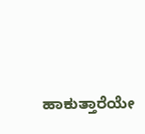ಹಾಕುತ್ತಾರೆಯೇ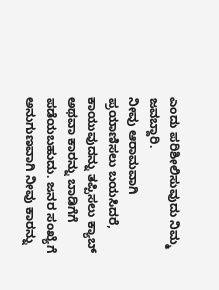ಎಂದು ಪರಿಶೀಲಿಸುವುದು ನಿಮ್ಮ ಜವಬ್ದಾರಿ.
ನೀವು ಆರಾಮವಾಗಿ ಪ್ರಯಾಣಿಸಲು ಬಯಸಿದರೆ, ಕಾಯುವುದನ್ನು ತಪ್ಪಿಸಲು ಕ್ಯಾಬ್ ಅಥವಾ ಕಾರನ್ನು ಬಾಡಿಗೆಗೆ ಪಡೆಯಬಹುದು. ಜನರ ಸಂಖ್ಯೆಗೆ ಅನುಗುಣವಾಗಿ ನೀವು ಕಾರನ್ನು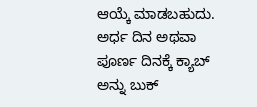ಆಯ್ಕೆ ಮಾಡಬಹುದು. ಅರ್ಧ ದಿನ ಅಥವಾ ಪೂರ್ಣ ದಿನಕ್ಕೆ ಕ್ಯಾಬ್ ಅನ್ನು ಬುಕ್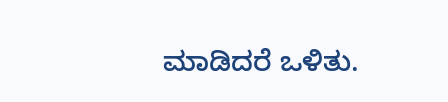ಮಾಡಿದರೆ ಒಳಿತು.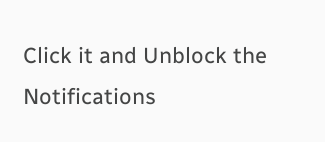Click it and Unblock the Notifications